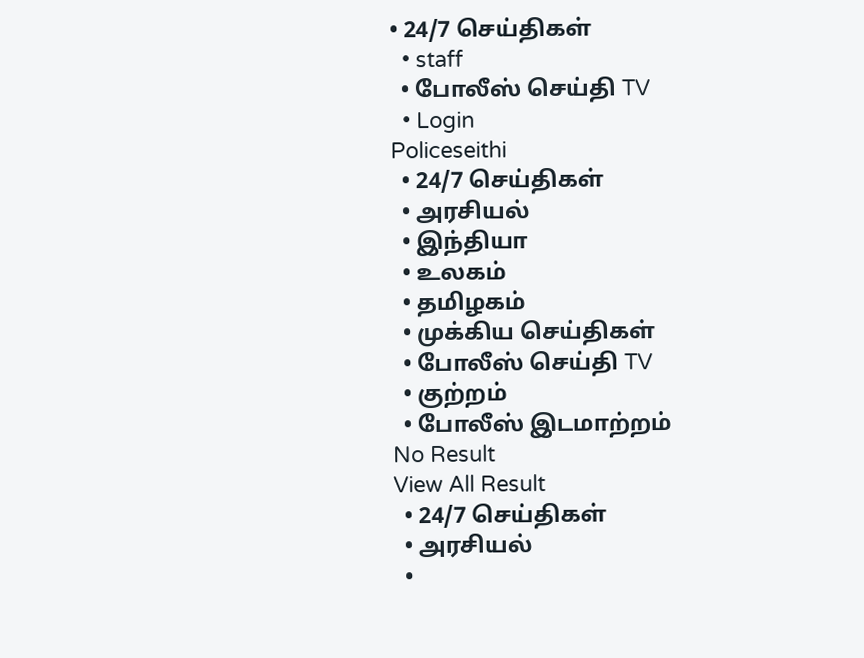• 24/7 செய்திகள்
  • staff
  • போலீஸ் செய்தி TV
  • Login
Policeseithi
  • 24/7 செய்திகள்
  • அரசியல்
  • இந்தியா
  • உலகம்
  • தமிழகம்
  • முக்கிய செய்திகள்
  • போலீஸ் செய்தி TV
  • குற்றம்
  • போலீஸ் இடமாற்றம்
No Result
View All Result
  • 24/7 செய்திகள்
  • அரசியல்
  •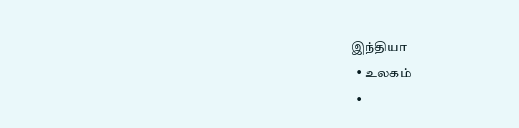இந்தியா
  • உலகம்
  •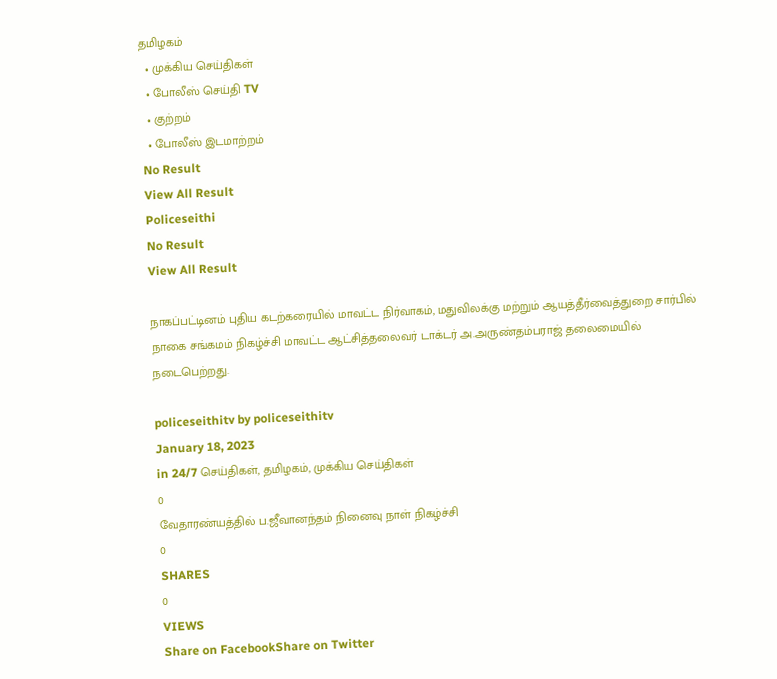தமிழகம்
  • முக்கிய செய்திகள்
  • போலீஸ் செய்தி TV
  • குற்றம்
  • போலீஸ் இடமாற்றம்
No Result
View All Result
Policeseithi
No Result
View All Result

நாகப்பட்டினம் புதிய கடற்கரையில் மாவட்ட நிர்வாகம், மதுவிலக்கு மற்றும் ஆயத்தீர்வைத்துறை சார்பில் நாகை சங்கமம் நிகழ்ச்சி மாவட்ட ஆட்சித்தலைவர் டாக்டர் அ.அருண்தம்பராஜ் தலைமையில் நடைபெற்றது.

policeseithitv by policeseithitv
January 18, 2023
in 24/7 செய்திகள், தமிழகம், முக்கிய செய்திகள்
0
வேதாரண்யத்தில் ப.ஜீவானந்தம் நினைவு நாள் நிகழ்ச்சி
0
SHARES
0
VIEWS
Share on FacebookShare on Twitter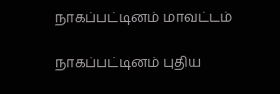நாகப்பட்டினம் மாவட்டம்

நாகப்பட்டினம் புதிய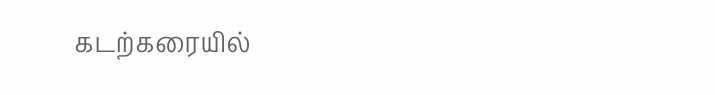கடற்கரையில்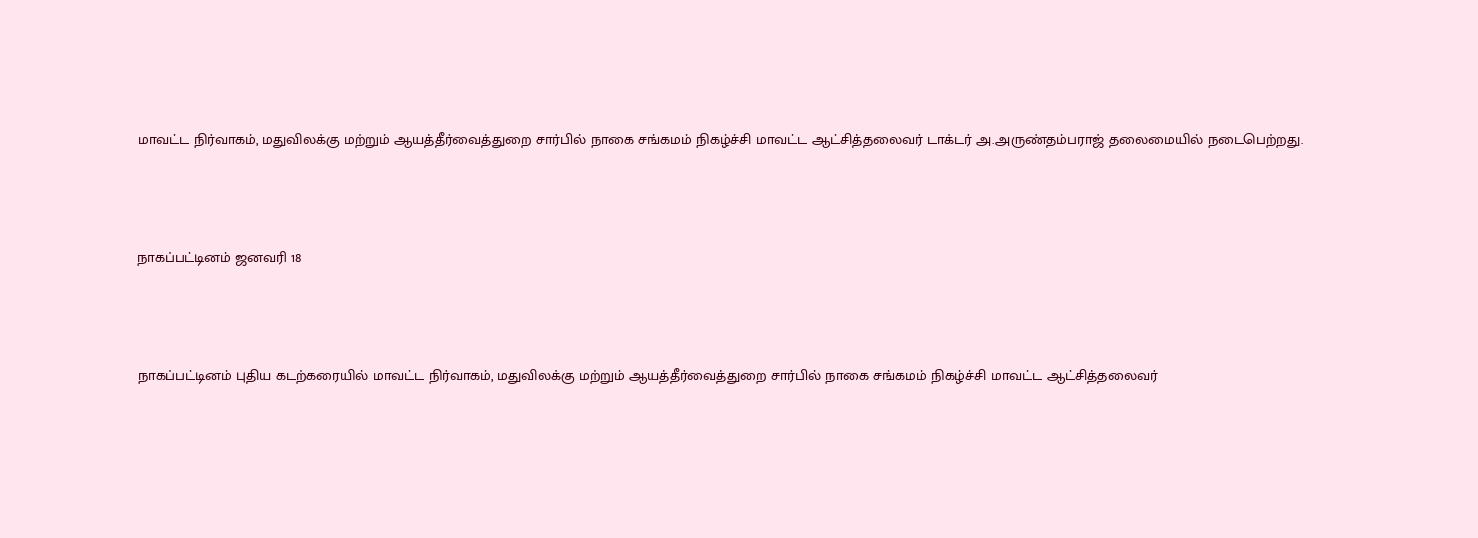மாவட்ட நிர்வாகம், மதுவிலக்கு மற்றும் ஆயத்தீர்வைத்துறை சார்பில் நாகை சங்கமம் நிகழ்ச்சி மாவட்ட ஆட்சித்தலைவர் டாக்டர் அ.அருண்தம்பராஜ் தலைமையில் நடைபெற்றது.



நாகப்பட்டினம் ஜனவரி 18



நாகப்பட்டினம் புதிய கடற்கரையில் மாவட்ட நிர்வாகம், மதுவிலக்கு மற்றும் ஆயத்தீர்வைத்துறை சார்பில் நாகை சங்கமம் நிகழ்ச்சி மாவட்ட ஆட்சித்தலைவர்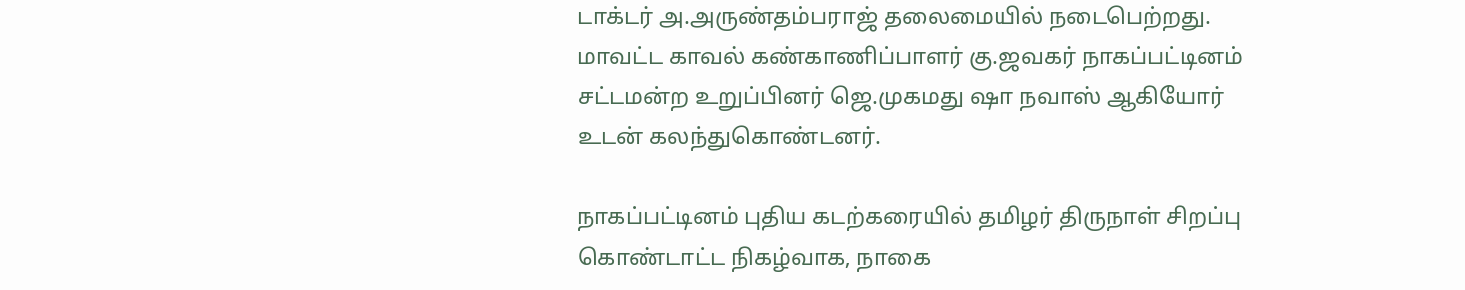டாக்டர் அ.அருண்தம்பராஜ் தலைமையில் நடைபெற்றது. மாவட்ட காவல் கண்காணிப்பாளர் கு.ஜவகர் நாகப்பட்டினம் சட்டமன்ற உறுப்பினர் ஜெ.முகமது ஷா நவாஸ் ஆகியோர் உடன் கலந்துகொண்டனர்.

நாகப்பட்டினம் புதிய கடற்கரையில் தமிழர் திருநாள் சிறப்பு கொண்டாட்ட நிகழ்வாக, நாகை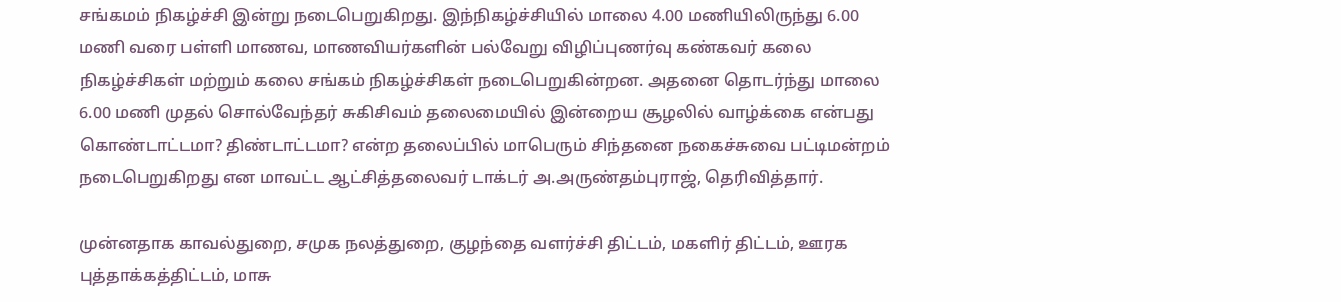சங்கமம் நிகழ்ச்சி இன்று நடைபெறுகிறது. இந்நிகழ்ச்சியில் மாலை 4.00 மணியிலிருந்து 6.00 மணி வரை பள்ளி மாணவ, மாணவியர்களின் பல்வேறு விழிப்புணர்வு கண்கவர் கலை நிகழ்ச்சிகள் மற்றும் கலை சங்கம் நிகழ்ச்சிகள் நடைபெறுகின்றன. அதனை தொடர்ந்து மாலை 6.00 மணி முதல் சொல்வேந்தர் சுகிசிவம் தலைமையில் இன்றைய சூழலில் வாழ்க்கை என்பது கொண்டாட்டமா? திண்டாட்டமா? என்ற தலைப்பில் மாபெரும் சிந்தனை நகைச்சுவை பட்டிமன்றம் நடைபெறுகிறது என மாவட்ட ஆட்சித்தலைவர் டாக்டர் அ.அருண்தம்புராஜ், தெரிவித்தார்.

முன்னதாக காவல்துறை, சமுக நலத்துறை, குழந்தை வளர்ச்சி திட்டம், மகளிர் திட்டம், ஊரக புத்தாக்கத்திட்டம், மாசு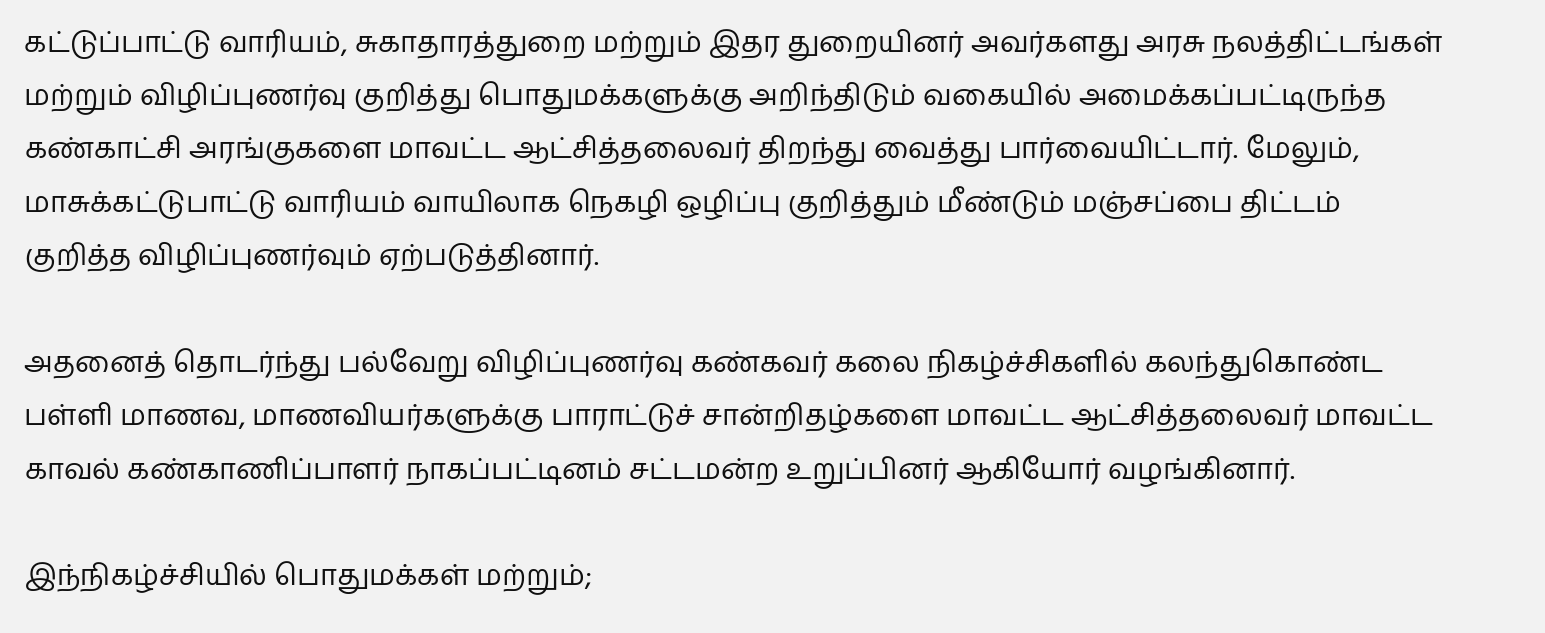கட்டுப்பாட்டு வாரியம், சுகாதாரத்துறை மற்றும் இதர துறையினர் அவர்களது அரசு நலத்திட்டங்கள் மற்றும் விழிப்புணர்வு குறித்து பொதுமக்களுக்கு அறிந்திடும் வகையில் அமைக்கப்பட்டிருந்த கண்காட்சி அரங்குகளை மாவட்ட ஆட்சித்தலைவர் திறந்து வைத்து பார்வையிட்டார். மேலும், மாசுக்கட்டுபாட்டு வாரியம் வாயிலாக நெகழி ஒழிப்பு குறித்தும் மீண்டும் மஞ்சப்பை திட்டம் குறித்த விழிப்புணர்வும் ஏற்படுத்தினார்.

அதனைத் தொடர்ந்து பல்வேறு விழிப்புணர்வு கண்கவர் கலை நிகழ்ச்சிகளில் கலந்துகொண்ட பள்ளி மாணவ, மாணவியர்களுக்கு பாராட்டுச் சான்றிதழ்களை மாவட்ட ஆட்சித்தலைவர் மாவட்ட காவல் கண்காணிப்பாளர் நாகப்பட்டினம் சட்டமன்ற உறுப்பினர் ஆகியோர் வழங்கினார்.

இந்நிகழ்ச்சியில் பொதுமக்கள் மற்றும்;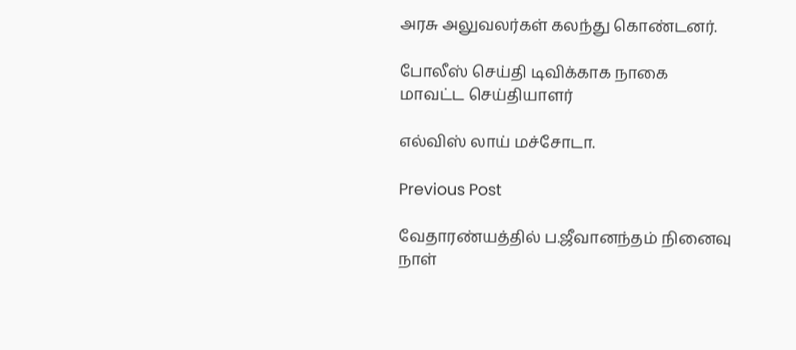அரசு அலுவலர்கள் கலந்து கொண்டனர்.

போலீஸ் செய்தி டிவிக்காக நாகை மாவட்ட செய்தியாளர்

எல்விஸ் லாய் மச்சோடா.

Previous Post

வேதாரண்யத்தில் ப.ஜீவானந்தம் நினைவு நாள்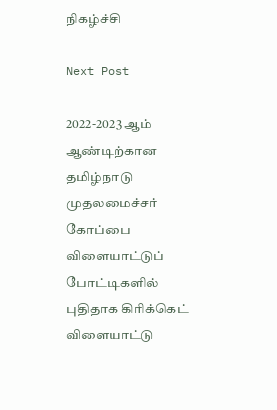நிகழ்ச்சி

Next Post

2022-2023 ஆம் ஆண்டிற்கான தமிழ்நாடு முதலமைச்சர் கோப்பை விளையாட்டுப் போட்டிகளில் புதிதாக கிரிக்கெட் விளையாட்டு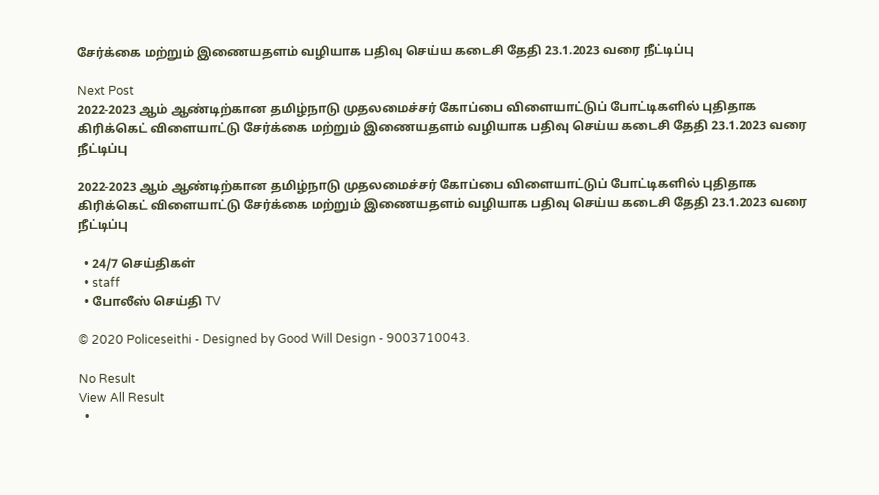சேர்க்கை மற்றும் இணையதளம் வழியாக பதிவு செய்ய கடைசி தேதி 23.1.2023 வரை நீட்டிப்பு

Next Post
2022-2023 ஆம் ஆண்டிற்கான தமிழ்நாடு முதலமைச்சர் கோப்பை விளையாட்டுப் போட்டிகளில் புதிதாக கிரிக்கெட் விளையாட்டு சேர்க்கை மற்றும் இணையதளம் வழியாக பதிவு செய்ய கடைசி தேதி 23.1.2023 வரை நீட்டிப்பு

2022-2023 ஆம் ஆண்டிற்கான தமிழ்நாடு முதலமைச்சர் கோப்பை விளையாட்டுப் போட்டிகளில் புதிதாக கிரிக்கெட் விளையாட்டு சேர்க்கை மற்றும் இணையதளம் வழியாக பதிவு செய்ய கடைசி தேதி 23.1.2023 வரை நீட்டிப்பு

  • 24/7 செய்திகள்
  • staff
  • போலீஸ் செய்தி TV

© 2020 Policeseithi - Designed by Good Will Design - 9003710043.

No Result
View All Result
  •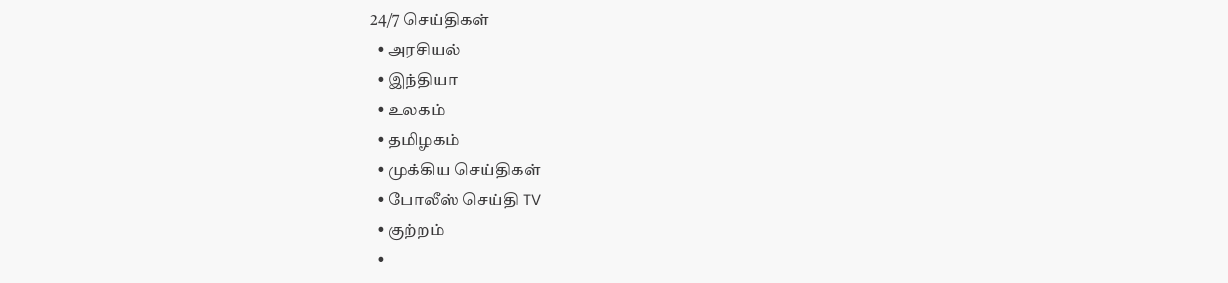24/7 செய்திகள்
  • அரசியல்
  • இந்தியா
  • உலகம்
  • தமிழகம்
  • முக்கிய செய்திகள்
  • போலீஸ் செய்தி TV
  • குற்றம்
  •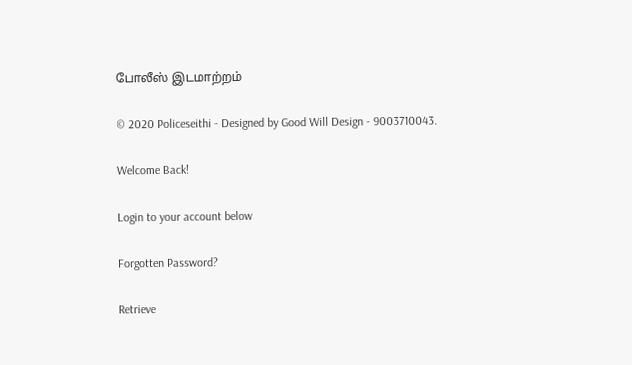போலீஸ் இடமாற்றம்

© 2020 Policeseithi - Designed by Good Will Design - 9003710043.

Welcome Back!

Login to your account below

Forgotten Password?

Retrieve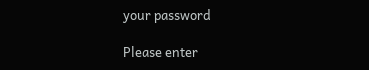your password

Please enter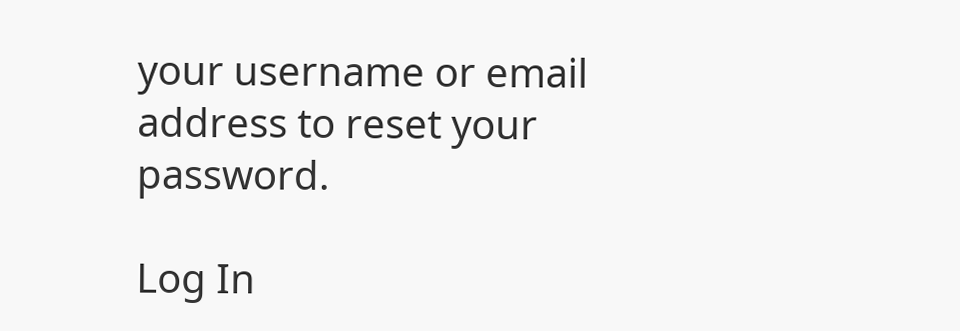your username or email address to reset your password.

Log In